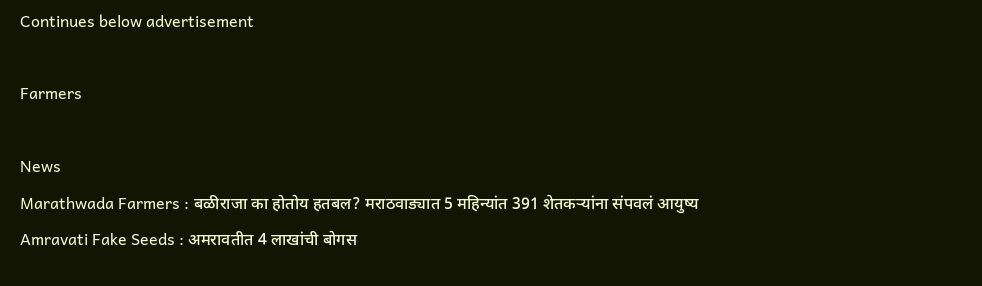Continues below advertisement

Farmers

News
Marathwada Farmers : बळीराजा का होतोय हतबल? मराठवाड्यात 5 महिन्यांत 391 शेतकऱ्यांना संपवलं आयुष्य
Amravati Fake Seeds : अमरावतीत 4 लाखांची बोगस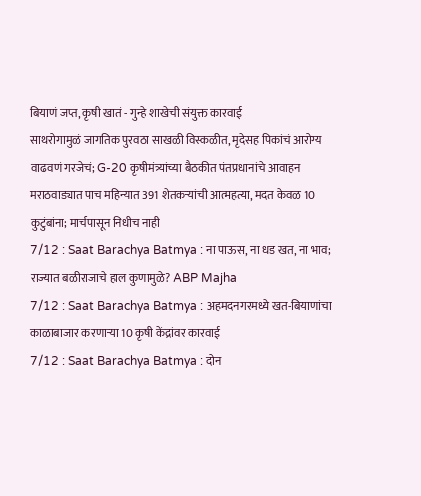बियाणं जप्त, कृषी खातं - गुन्हे शाखेची संयुक्त कारवाई
साथरोगामुळं जागतिक पुरवठा साखळी विस्कळीत, मृदेसह पिकांचं आरोग्य वाढवणं गरजेचं; G-20 कृषीमंत्र्यांच्या बैठकीत पंतप्रधानांचे आवाहन
मराठवाड्यात पाच महिन्यात 391 शेतकऱ्यांची आत्महत्या, मदत केवळ 10 कुटुंबांना; मार्चपासून निधीच नाही
7/12 : Saat Barachya Batmya : ना पाऊस, ना धड खत, ना भाव; राज्यात बळीराजाचे हाल कुणामुळे? ABP Majha
7/12 : Saat Barachya Batmya : अहमदनगरमध्ये खत-बियाणांचा काळाबाजार करणाऱ्या 10 कृषी केंद्रांवर कारवाई
7/12 : Saat Barachya Batmya : दोन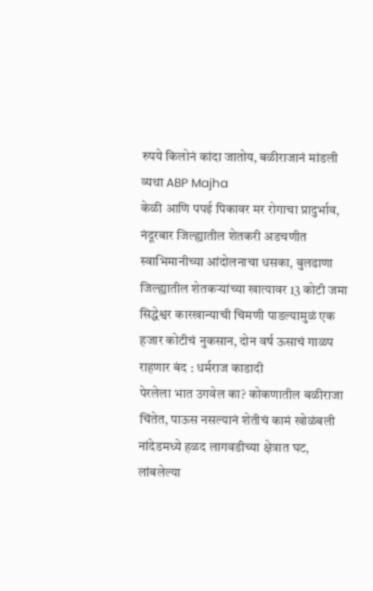रुपये किलोनं कांदा जातोय, बळीराजानं मांडली व्यथा ABP Majha
केळी आणि पपई पिकावर मर रोगाचा प्रादुर्भाव, नंदूरबार जिल्ह्यातील शेतकरी अडचणीत
स्वाभिमानीच्या आंदोलनाचा धसका, बुलढाणा जिल्ह्यातील शेतकऱ्यांच्या खात्यावर 13 कोटी जमा
सिद्धेश्वर कारखान्याची चिमणी पाडल्यामुळं एक हजार कोटीचं नुकसान, दोन वर्ष ऊसाचं गाळप राहणार बंद : धर्मराज काडादी
पेरलेला भात उगवेल का? कोकणातील बळीराजा चिंतेत, पाऊस नसल्यानं शेतीचं कामं खोळंबली
नांदेडमध्ये हळद लागवडीच्या क्षेत्रात घट, लांबलेल्या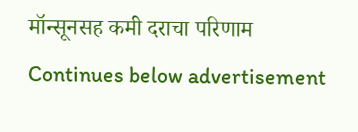मॉन्सूनसह कमी दराचा परिणाम
Continues below advertisement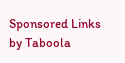Sponsored Links by Taboola